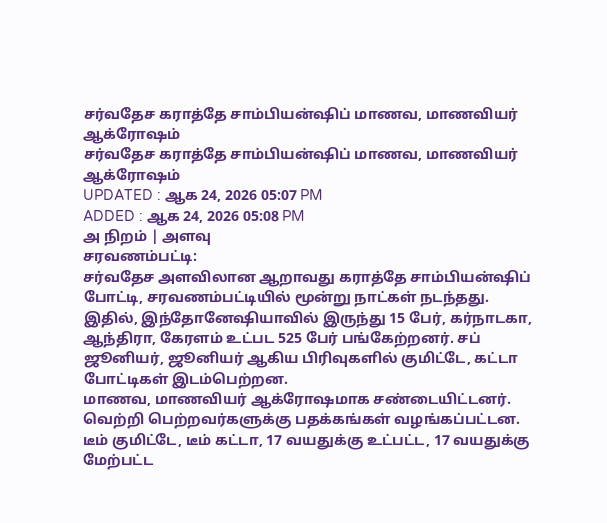சர்வதேச கராத்தே சாம்பியன்ஷிப் மாணவ, மாணவியர் ஆக்ரோஷம்
சர்வதேச கராத்தே சாம்பியன்ஷிப் மாணவ, மாணவியர் ஆக்ரோஷம்
UPDATED : ஆக 24, 2026 05:07 PM
ADDED : ஆக 24, 2026 05:08 PM
அ நிறம் | அளவு
சரவணம்பட்டி:
சர்வதேச அளவிலான ஆறாவது கராத்தே சாம்பியன்ஷிப் போட்டி, சரவணம்பட்டியில் மூன்று நாட்கள் நடந்தது.
இதில், இந்தோனேஷியாவில் இருந்து 15 பேர், கர்நாடகா, ஆந்திரா, கேரளம் உட்பட 525 பேர் பங்கேற்றனர். சப் ஜூனியர், ஜூனியர் ஆகிய பிரிவுகளில் குமிட்டே, கட்டா போட்டிகள் இடம்பெற்றன.
மாணவ, மாணவியர் ஆக்ரோஷமாக சண்டையிட்டனர். வெற்றி பெற்றவர்களுக்கு பதக்கங்கள் வழங்கப்பட்டன. டீம் குமிட்டே, டீம் கட்டா, 17 வயதுக்கு உட்பட்ட, 17 வயதுக்கு மேற்பட்ட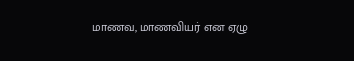மாணவ, மாணவியர் என ஏழு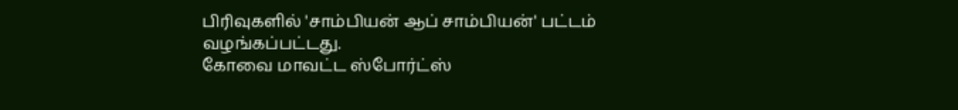பிரிவுகளில் 'சாம்பியன் ஆப் சாம்பியன்' பட்டம் வழங்கப்பட்டது.
கோவை மாவட்ட ஸ்போர்ட்ஸ்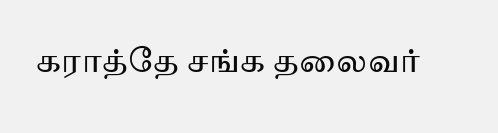கராத்தே சங்க தலைவர்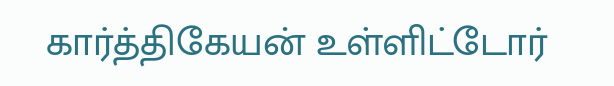கார்த்திகேயன் உள்ளிட்டோர்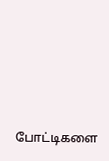போட்டிகளை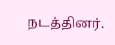நடத்தினர்.